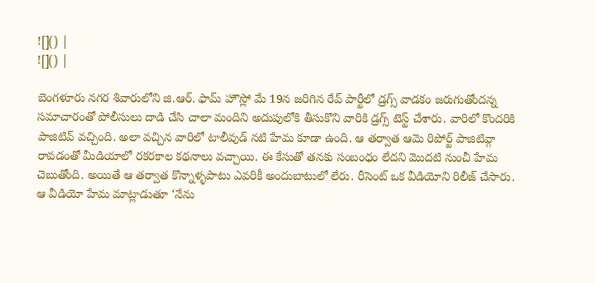![]() |
![]() |

బెంగళూరు నగర శివారులోని జి.ఆర్. ఫామ్ హౌస్లో మే 19న జరిగిన రేవ్ పార్టీలో డ్రగ్స్ వాడకం జరుగుతోందన్న సమాచారంతో పోలీసులు దాడి చేసి చాలా మందిని అదుపులోకి తీసుకొని వారికి డ్రగ్స్ టెస్ట్ చేశారు. వారిలో కొందరికి పాజిటివ్ వచ్చింది. అలా వచ్చిన వారిలో టాలీవుడ్ నటి హేమ కూడా ఉంది. ఆ తర్వాత ఆమె రిపోర్ట్ పాజిటివ్గా రావడంతో మీడియాలో రకరకాల కథనాలు వచ్చాయి. ఈ కేసుతో తనకు సంబంధం లేదని మొదటి నుంచీ హేమ చెబుతోంది. అయితే ఆ తర్వాత కొన్నాళ్ళపాటు ఎవరికీ అందుబాటులో లేరు. రీసెంట్ ఒక వీడియోని రిలీజ్ చేసారు.
ఆ వీడియో హేమ మాట్లాడుతూ ‘నేను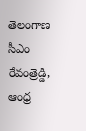తెలంగాణ సీఎం రేవంత్రెడ్డి, ఆంధ్ర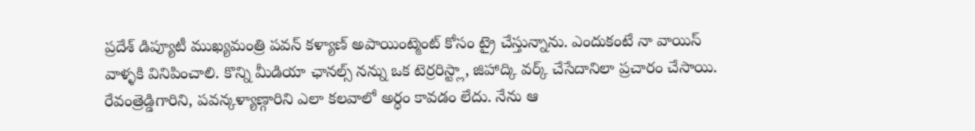ప్రదేశ్ డిప్యూటీ ముఖ్యమంత్రి పవన్ కళ్యాణ్ అపాయింట్మెంట్ కోసం ట్రై చేస్తున్నాను. ఎందుకంటే నా వాయిస్ వాళ్ళకి వినిపించాలి. కొన్ని మీడియా ఛానల్స్ నన్ను ఒక టెర్రరిస్ట్లా, జిహాద్కి వర్క్ చేసేదానిలా ప్రచారం చేసాయి. రేవంత్రెడ్డిగారిని, పవన్కళ్యాణ్గారిని ఎలా కలవాలో అర్ధం కావడం లేదు. నేను ఆ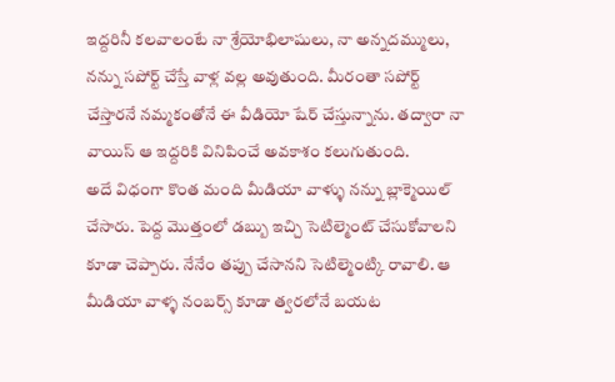ఇద్దరినీ కలవాలంటే నా శ్రేయోభిలాషులు, నా అన్నదమ్ములు, నన్ను సపోర్ట్ చేస్తే వాళ్ల వల్ల అవుతుంది. మీరంతా సపోర్ట్ చేస్తారనే నమ్మకంతోనే ఈ వీడియో షేర్ చేస్తున్నాను. తద్వారా నా వాయిస్ ఆ ఇద్దరికి వినిపించే అవకాశం కలుగుతుంది.
అదే విధంగా కొంత మంది మీడియా వాళ్ళు నన్ను బ్లాక్మెయిల్ చేసారు. పెద్ద మొత్తంలో డబ్బు ఇచ్చి సెటిల్మెంట్ చేసుకోవాలని కూడా చెప్పారు. నేనేం తప్పు చేసానని సెటిల్మెంట్కి రావాలి. ఆ మీడియా వాళ్ళ నంబర్స్ కూడా త్వరలోనే బయట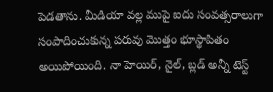పెడతాను. మీడియా వల్ల ముపై ఐదు సంవత్సరాలుగా సంపాదించుకున్న పరువు మొత్తం భూస్థాపితం అయిపోయింది. నా హెయిర్, నైల్, బ్లడ్ అన్నీ టెస్ట్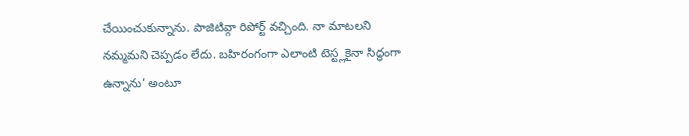చేయించుకున్నాను. పాజిటివ్గా రిపోర్ట్ వచ్చింది. నా మాటలని నమ్మమని చెప్పడం లేదు. బహిరంగంగా ఎలాంటి టెస్ట్లకైనా సిద్ధంగా ఉన్నాను’ అంటూ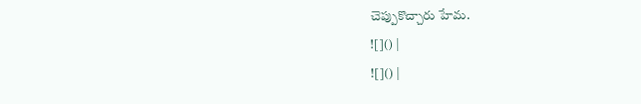చెప్పుకొచ్చారు హేమ.
![]() |
![]() |